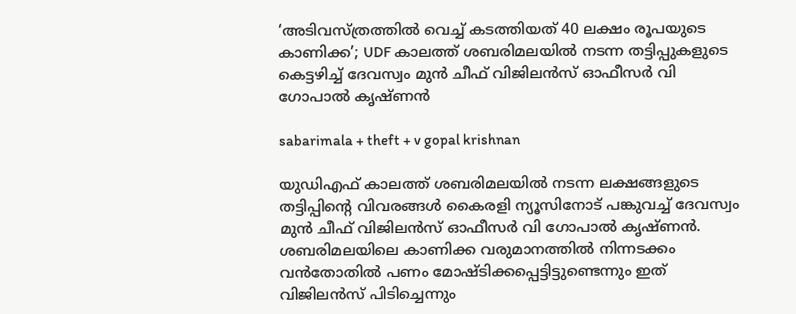‘അടിവസ്ത്രത്തിൽ വെച്ച് കടത്തിയത് 40 ലക്ഷം രൂപയുടെ കാണിക്ക’; UDF കാലത്ത് ശബരിമലയിൽ നടന്ന തട്ടിപ്പുകളുടെ കെട്ടഴിച്ച് ദേവസ്വം മുൻ ചീഫ് വിജിലൻസ് ഓഫീസർ വി ഗോപാൽ കൃഷ്ണൻ

sabarimala + theft + v gopal krishnan

യുഡിഎഫ് കാലത്ത് ശബരിമലയിൽ നടന്ന ലക്ഷങ്ങളുടെ തട്ടിപ്പിന്റെ വിവരങ്ങൾ കൈരളി ന്യൂസിനോട് പങ്കുവച്ച് ദേവസ്വം മുൻ ചീഫ് വിജിലൻസ് ഓഫീസർ വി ഗോപാൽ കൃഷ്ണൻ. ശബരിമലയിലെ കാണിക്ക വരുമാനത്തിൽ നിന്നടക്കം വൻതോതിൽ പണം മോഷ്ടിക്കപ്പെട്ടിട്ടുണ്ടെന്നും ഇത് വിജിലൻസ് പിടിച്ചെന്നും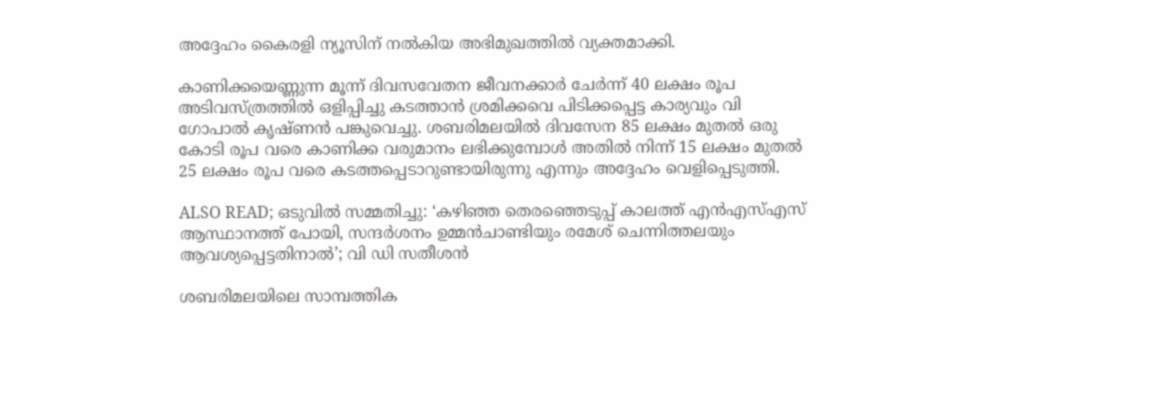അദ്ദേഹം കൈരളി ന്യൂസിന് നൽകിയ അഭിമുഖത്തിൽ വ്യക്തമാക്കി.

കാണിക്കയെണ്ണുന്ന മൂന്ന് ദിവസവേതന ജീവനക്കാർ ചേർന്ന് 40 ലക്ഷം രൂപ അടിവസ്ത്രത്തിൽ ഒളിപ്പിച്ചു കടത്താൻ ശ്രമിക്കവെ പിടിക്കപ്പെട്ട കാര്യവും വി ഗോപാൽ കൃഷ്ണൻ പങ്കുവെച്ചു. ശബരിമലയിൽ ദിവസേന 85 ലക്ഷം മുതൽ ഒരു കോടി രൂപ വരെ കാണിക്ക വരുമാനം ലഭിക്കുമ്പോൾ അതിൽ നിന്ന് 15 ലക്ഷം മുതൽ 25 ലക്ഷം രൂപ വരെ കടത്തപ്പെടാറുണ്ടായിരുന്നു എന്നും അദ്ദേഹം വെളിപ്പെടുത്തി.

ALSO READ; ഒടുവില്‍ സമ്മതിച്ചു: ‘ക‍ഴിഞ്ഞ തെരഞ്ഞെടുപ്പ് കാലത്ത് എൻഎസ്എസ് ആസ്ഥാനത്ത് പോയി, സന്ദര്‍ശനം ഉമ്മൻചാണ്ടിയും രമേശ് ചെന്നിത്തലയും ആവശ്യപ്പെട്ടതിനാല്‍’; വി ഡി സതീശൻ

ശബരിമലയിലെ സാമ്പത്തിക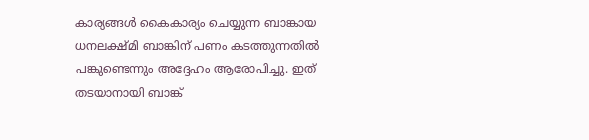കാര്യങ്ങൾ കൈകാര്യം ചെയ്യുന്ന ബാങ്കായ ധനലക്ഷ്മി ബാങ്കിന് പണം കടത്തുന്നതിൽ പങ്കുണ്ടെന്നും അദ്ദേഹം ആരോപിച്ചു. ഇത് തടയാനായി ബാങ്ക്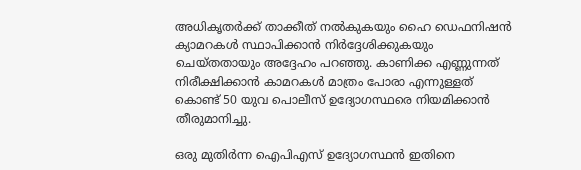അധികൃതർക്ക് താക്കീത് നൽകുകയും ഹൈ ഡെഫനിഷൻ ക്യാമറകൾ സ്ഥാപിക്കാൻ നിർദ്ദേശിക്കുകയും ചെയ്തതായും അദ്ദേഹം പറഞ്ഞു. കാണിക്ക എണ്ണുന്നത് നിരീക്ഷിക്കാൻ കാമറകൾ മാത്രം പോരാ എന്നുള്ളത് കൊണ്ട് 50 യുവ പൊലീസ് ഉദ്യോഗസ്ഥരെ നിയമിക്കാൻ തീരുമാനിച്ചു.

ഒരു മുതിർന്ന ഐപിഎസ് ഉദ്യോഗസ്ഥൻ ഇതിനെ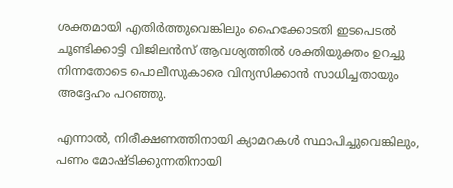ശക്തമായി എതിർത്തുവെങ്കിലും ഹൈക്കോടതി ഇടപെടൽ ചൂണ്ടിക്കാട്ടി വിജിലൻസ് ആവശ്യത്തിൽ ശക്തിയുക്തം ഉറച്ചു നിന്നതോടെ പൊലീസുകാരെ വിന്യസിക്കാൻ സാധിച്ചതായും അദ്ദേഹം പറഞ്ഞു.

എന്നാൽ, നിരീക്ഷണത്തിനായി ക്യാമറകൾ സ്ഥാപിച്ചുവെങ്കിലും, പണം മോഷ്ടിക്കുന്നതിനായി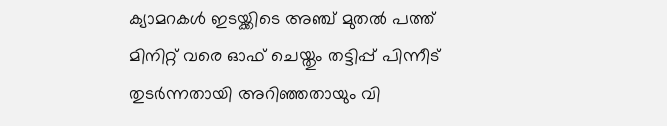ക്യാമറകൾ ഇടയ്ക്കിടെ അഞ്ച് മുതൽ പത്ത് മിനിറ്റ് വരെ ഓഫ് ചെയ്തും തട്ടിപ്പ് പിന്നീട് തുടർന്നതായി അറിഞ്ഞതായും വി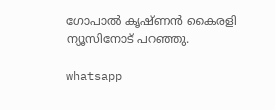ഗോപാൽ കൃഷ്ണൻ കൈരളി ന്യൂസിനോട് പറഞ്ഞു.

whatsapp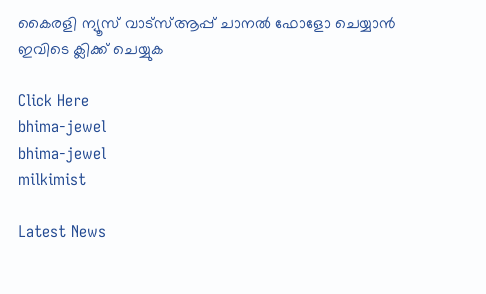കൈരളി ന്യൂസ് വാട്‌സ്ആപ്പ് ചാനല്‍ ഫോളോ ചെയ്യാന്‍ ഇവിടെ ക്ലിക്ക് ചെയ്യുക

Click Here
bhima-jewel
bhima-jewel
milkimist

Latest News